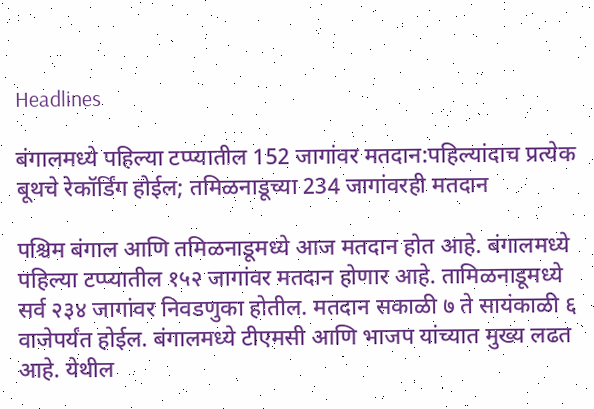Headlines

बंगालमध्ये पहिल्या टप्प्यातील 152 जागांवर मतदान:पहिल्यांदाच प्रत्येक बूथचे रेकॉर्डिंग होईल; तमिळनाडूच्या 234 जागांवरही मतदान

पश्चिम बंगाल आणि तमिळनाडूमध्ये आज मतदान होत आहे. बंगालमध्ये पहिल्या टप्प्यातील १५२ जागांवर मतदान होणार आहे. तामिळनाडूमध्ये सर्व २३४ जागांवर निवडणुका होतील. मतदान सकाळी ७ ते सायंकाळी ६ वाजेपर्यंत होईल. बंगालमध्ये टीएमसी आणि भाजप यांच्यात मुख्य लढत आहे. येथील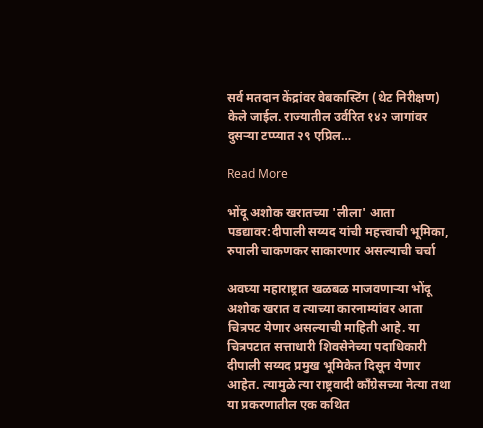सर्व मतदान केंद्रांवर वेबकास्टिंग (थेट निरीक्षण) केले जाईल. राज्यातील उर्वरित १४२ जागांवर दुसऱ्या टप्प्यात २९ एप्रिल…

Read More

भोंदू अशोक खरातच्या 'लीला' आता पडद्यावर:दीपाली सय्यद यांची महत्त्वाची भूमिका, रुपाली चाकणकर साकारणार असल्याची चर्चा

अवघ्या महाराष्ट्रात खळबळ माजवणाऱ्या भोंदू अशोक खरात व त्याच्या कारनाम्यांवर आता चित्रपट येणार असल्याची माहिती आहे. या चित्रपटात सत्ताधारी शिवसेनेच्या पदाधिकारी दीपाली सय्यद प्रमुख भूमिकेत दिसून येणार आहेत. त्यामुळे त्या राष्ट्रवादी काँग्रेसच्या नेत्या तथा या प्रकरणातील एक कथित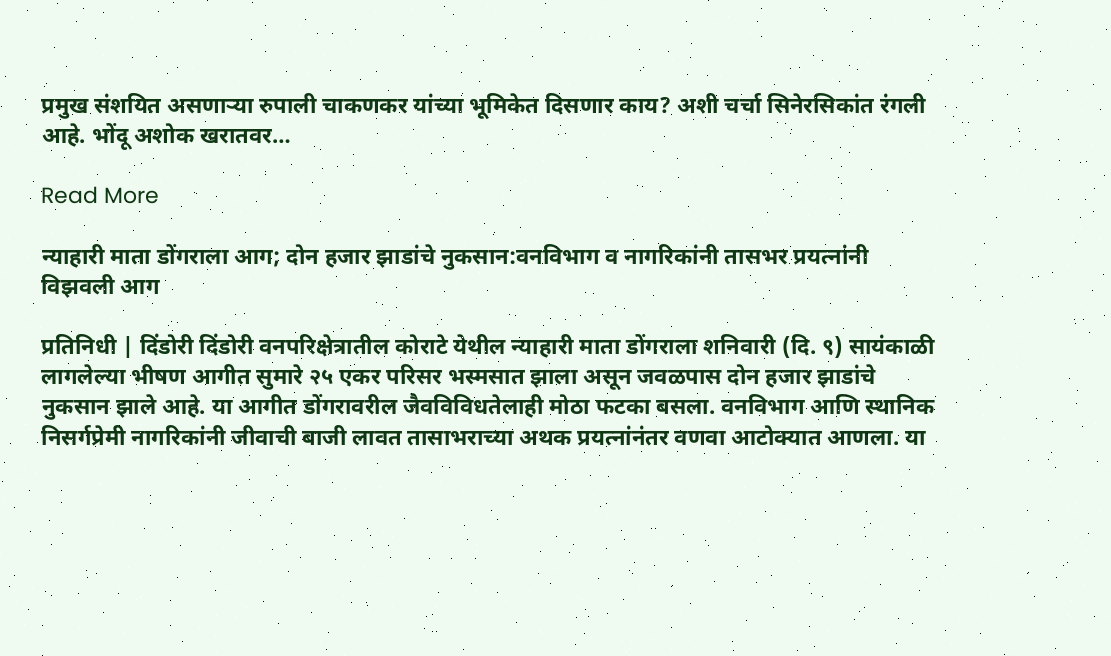प्रमुख संशयित असणाऱ्या रुपाली चाकणकर यांच्या भूमिकेत दिसणार काय? अशी चर्चा सिनेरसिकांत रंगली आहे. भोंदू अशोक खरातवर…

Read More

न्याहारी माता डोंगराला आग; दोन हजार झाडांचे नुकसान:वनविभाग व नागरिकांनी तासभर प्रयत्नांनी विझवली आग

प्रतिनिधी | दिंडोरी दिंडोरी वनपरिक्षेत्रातील कोराटे येथील न्याहारी माता डोंगराला शनिवारी (दि. ९) सायंकाळी लागलेल्या भीषण आगीत सुमारे २५ एकर परिसर भस्मसात झाला असून जवळपास दोन हजार झाडांचे नुकसान झाले आहे. या आगीत डोंगरावरील जैवविविधतेलाही मोठा फटका बसला. वनविभाग आणि स्थानिक निसर्गप्रेमी नागरिकांनी जीवाची बाजी लावत तासाभराच्या अथक प्रयत्नांनंतर वणवा आटोक्यात आणला. या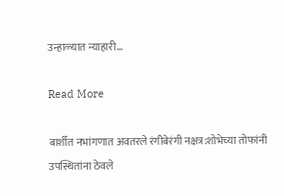उन्हाळ्यात न्याहारी…

Read More

बार्शीत नभांगणात अवतरले रंगीबेरंगी नक्षत्र:शोभेच्या तोफांनी उपस्थितांना ठेवले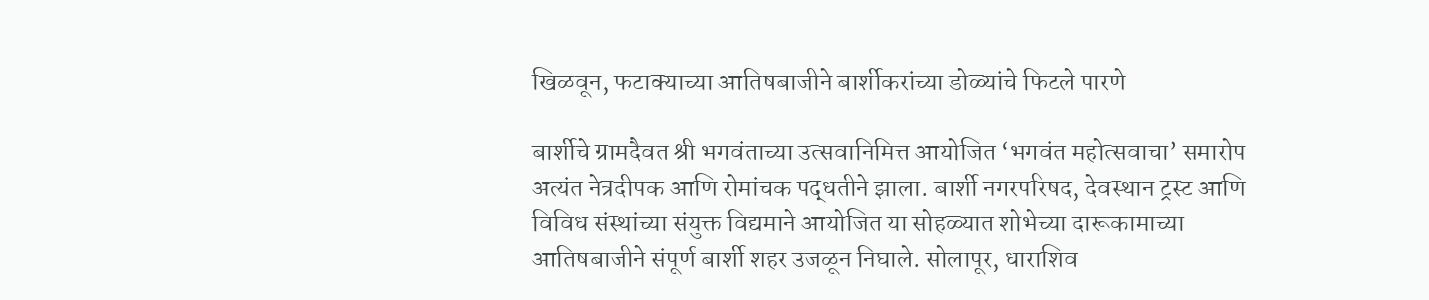खिळवून, फटाक्याच्या आतिषबाजीने बार्शीकरांच्या डोळ्यांचे फिटले पारणे

बार्शीचे ग्रामदैवत श्री भगवंताच्या उत्सवानिमित्त आयोजित ‘भगवंत महोत्सवाचा’ समारोप अत्यंत नेत्रदीपक आणि रोमांचक पद्धतीने झाला. बार्शी नगरपरिषद, देवस्थान ट्रस्ट आणि विविध संस्थांच्या संयुक्त विद्यमाने आयोजित या सोहळ्यात शोभेच्या दारूकामाच्या आतिषबाजीने संपूर्ण बार्शी शहर उजळून निघाले. सोलापूर, धाराशिव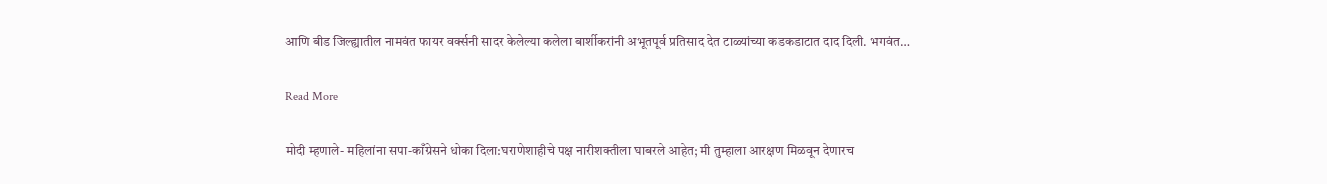आणि बीड जिल्ह्यातील नामवंत फायर वर्क्सनी सादर केलेल्या कलेला बार्शीकरांनी अभूतपूर्व प्रतिसाद देत टाळ्यांच्या कडकडाटात दाद दिली. भगवंत…

Read More

मोदी म्हणाले- महिलांना सपा-काँग्रेसने धोका दिला:घराणेशाहीचे पक्ष नारीशक्तीला घाबरले आहेत; मी तुम्हाला आरक्षण मिळवून देणारच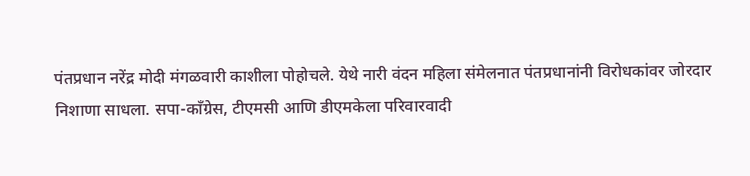पंतप्रधान नरेंद्र मोदी मंगळवारी काशीला पोहोचले. येथे नारी वंदन महिला संमेलनात पंतप्रधानांनी विरोधकांवर जोरदार निशाणा साधला. सपा-काँग्रेस, टीएमसी आणि डीएमकेला परिवारवादी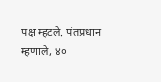पक्ष म्हटले. पंतप्रधान म्हणाले, ४०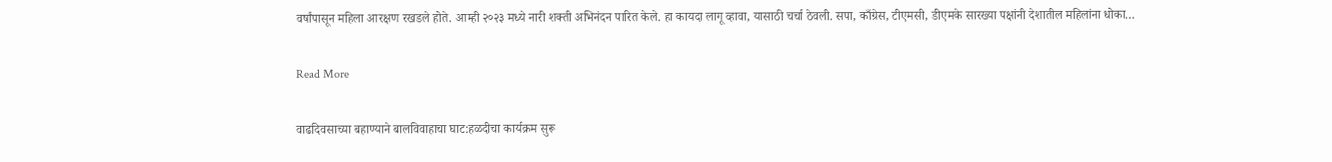वर्षांपासून महिला आरक्षण रखडले होते. आम्ही २०२३ मध्ये नारी शक्ती अभिनंदन पारित केले. हा कायदा लागू व्हावा, यासाठी चर्चा ठेवली. सपा, काँग्रेस, टीएमसी, डीएमके सारख्या पक्षांनी देशातील महिलांना धोका…

Read More

वाढदिवसाच्या बहाण्याने बालविवाहाचा घाट:हळदीचा कार्यक्रम सुरू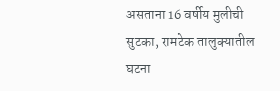असताना 16 वर्षीय मुलीची सुटका, रामटेक तालुक्यातील घटना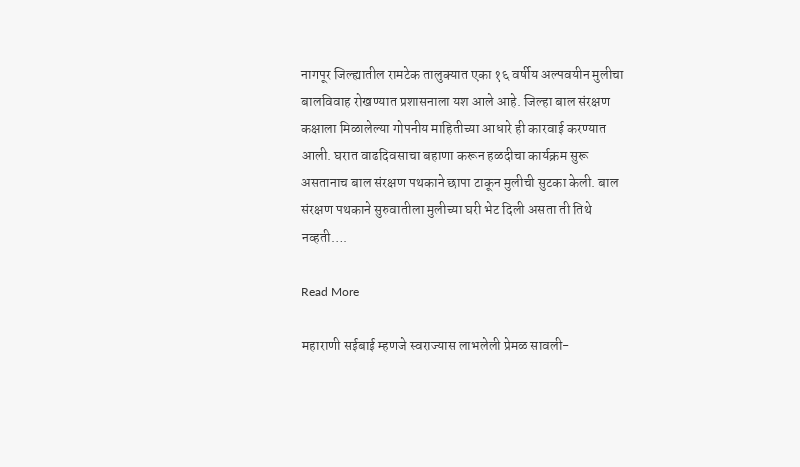नागपूर जिल्ह्यातील रामटेक तालुक्यात एका १६ वर्षीय अल्पवयीन मुलीचा बालविवाह रोखण्यात प्रशासनाला यश आले आहे. जिल्हा बाल संरक्षण कक्षाला मिळालेल्या गोपनीय माहितीच्या आधारे ही कारवाई करण्यात आली. घरात वाढदिवसाचा बहाणा करून हळदीचा कार्यक्रम सुरू असतानाच बाल संरक्षण पथकाने छापा टाकून मुलीची सुटका केली. बाल संरक्षण पथकाने सुरुवातीला मुलीच्या घरी भेट दिली असता ती तिथे नव्हती….

Read More

महाराणी सईबाई म्हणजे स्वराज्यास लाभलेली प्रेमळ सावली-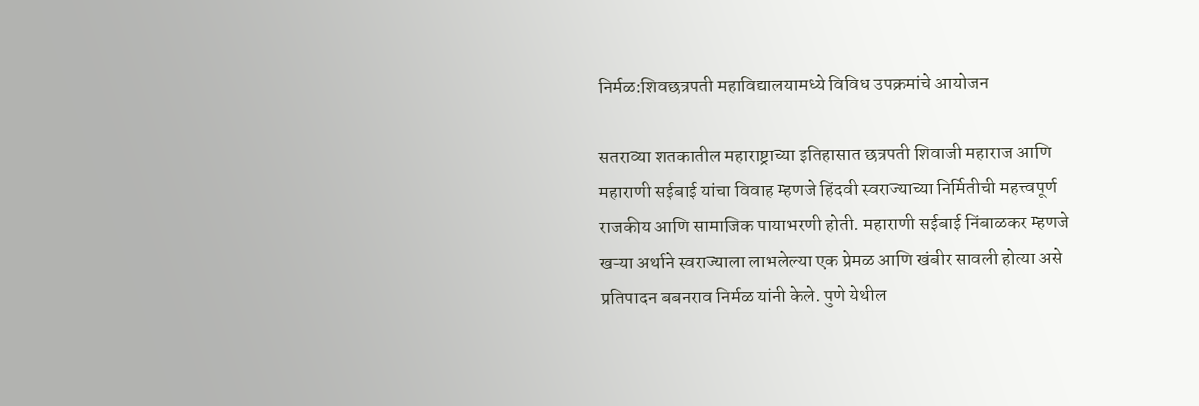निर्मळ:शिवछत्रपती महाविद्यालयामध्ये विविध उपक्रमांचे आयोजन

सतराव्या शतकातील महाराष्ट्राच्या इतिहासात छत्रपती शिवाजी महाराज आणि महाराणी सईबाई यांचा विवाह म्हणजे हिंदवी स्वराज्याच्या निर्मितीची महत्त्वपूर्ण राजकीय आणि सामाजिक पायाभरणी होती. महाराणी सईबाई निंबाळकर म्हणजे खऱ्या अर्थाने स्वराज्याला लाभलेल्या एक प्रेमळ आणि खंबीर सावली होत्या असे प्रतिपादन बबनराव निर्मळ यांनी केले. पुणे येथील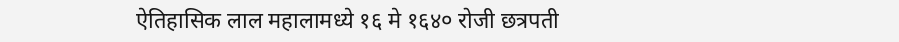ऐतिहासिक लाल महालामध्ये १६ मे १६४० रोजी छत्रपती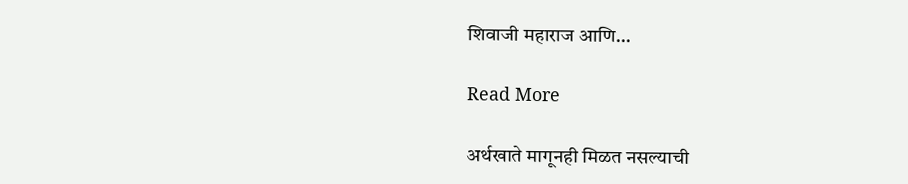शिवाजी महाराज आणि…

Read More

अर्थखाते मागूनही मिळत नसल्याची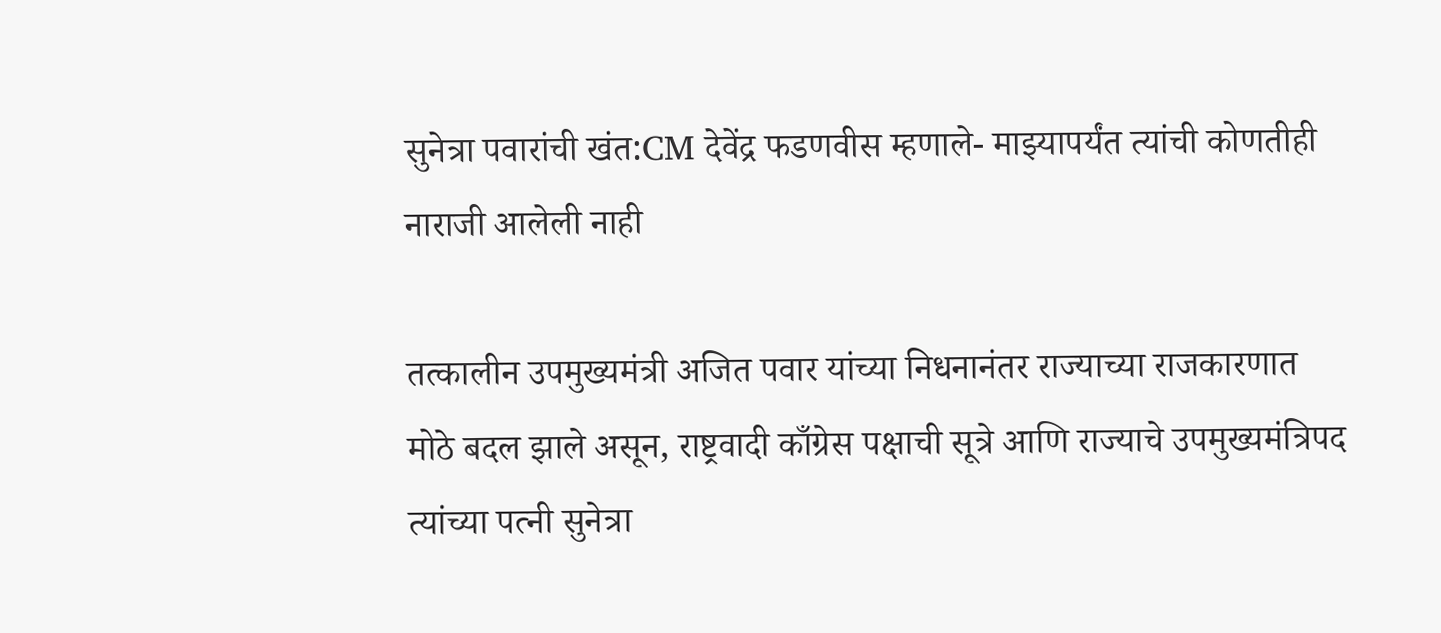सुनेत्रा पवारांची खंत:CM देवेंद्र फडणवीस म्हणाले- माझ्यापर्यंत त्यांची कोणतीही नाराजी आलेली नाही

तत्कालीन उपमुख्यमंत्री अजित पवार यांच्या निधनानंतर राज्याच्या राजकारणात मोठे बदल झाले असून, राष्ट्रवादी काँग्रेस पक्षाची सूत्रे आणि राज्याचे उपमुख्यमंत्रिपद त्यांच्या पत्नी सुनेत्रा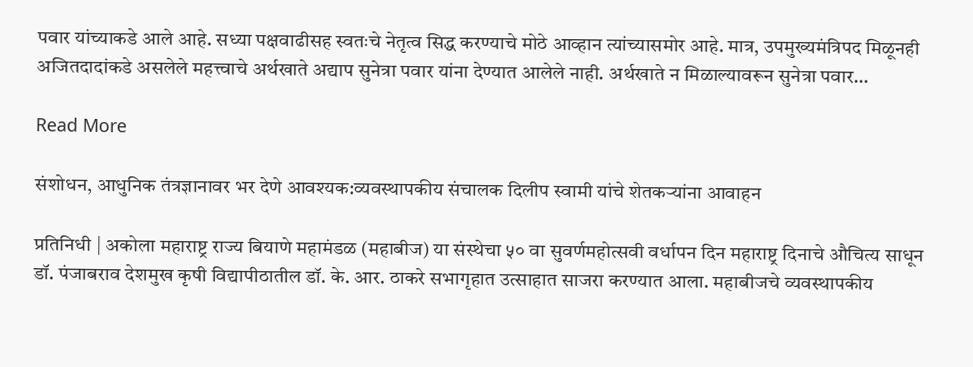पवार यांच्याकडे आले आहे. सध्या पक्षवाढीसह स्वतःचे नेतृत्व सिद्ध करण्याचे मोठे आव्हान त्यांच्यासमोर आहे. मात्र, उपमुख्यमंत्रिपद मिळूनही अजितदादांकडे असलेले महत्त्वाचे अर्थखाते अद्याप सुनेत्रा पवार यांना देण्यात आलेले नाही. अर्थखाते न मिळाल्यावरून सुनेत्रा पवार…

Read More

संशोधन, आधुनिक तंत्रज्ञानावर भर देणे आवश्यक:व्यवस्थापकीय संचालक दिलीप स्वामी यांचे शेतकऱ्यांना आवाहन

प्रतिनिधी | अकोला महाराष्ट्र राज्य बियाणे महामंडळ (महाबीज) या संस्थेचा ५० वा सुवर्णमहोत्सवी वर्धापन दिन महाराष्ट्र दिनाचे औचित्य साधून डॉ. पंजाबराव देशमुख कृषी विद्यापीठातील डॉ. के. आर. ठाकरे सभागृहात उत्साहात साजरा करण्यात आला. महाबीजचे व्यवस्थापकीय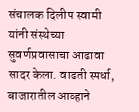संचालक दिलीप स्वामी यांनी संस्थेच्या सुवर्णप्रवासाचा आढावा सादर केला. वाढती स्पर्धा, बाजारातील आव्हाने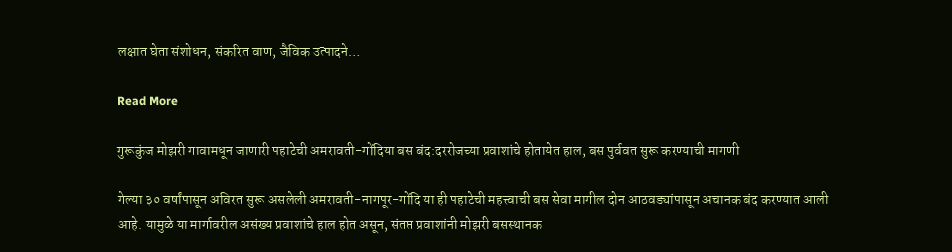लक्षात घेता संशोधन, संकरित वाण, जैविक उत्पादने…

Read More

गुरूकुंज मोझरी गावामधून जाणारी पहाटेची अमरावती-गोंदिया बस बंद:दररोजच्या प्रवाशांचे होतायेत हाल, बस पुर्ववत सुरू करण्याची मागणी

गेल्या ३० वर्षांपासून अविरत सुरू असलेली अमरावती-नागपूर-गोंदि या ही पहाटेची महत्त्वाची बस सेवा मागील दोन आठवड्यांपासून अचानक बंद करण्यात आली आहे. यामुळे या मार्गावरील असंख्य प्रवाशांचे हाल होत असून, संतप्त प्रवाशांनी मोझरी बसस्थानक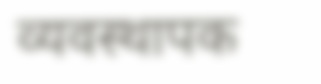व्यवस्थापक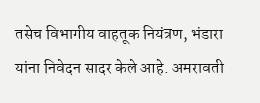तसेच विभागीय वाहतूक नियंत्रण, भंडारा यांना निवेदन सादर केले आहे. अमरावती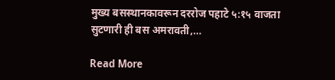मुख्य बसस्थानकावरून दररोज पहाटे ५:१५ वाजता सुटणारी ही बस अमरावती,…

Read More